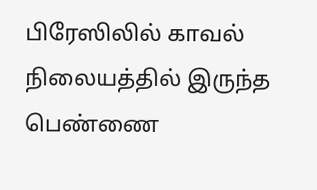பிரேஸிலில் காவல் நிலையத்தில் இருந்த பெண்ணை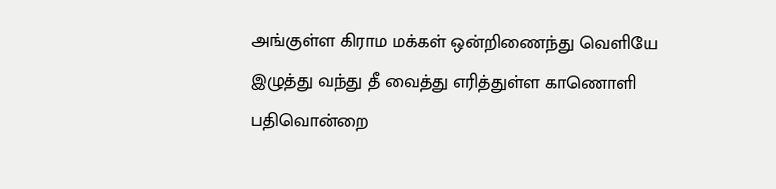அங்குள்ள கிராம மக்கள் ஒன்றிணைந்து வெளியே இழுத்து வந்து தீ வைத்து எரித்துள்ள காணொளி பதிவொன்றை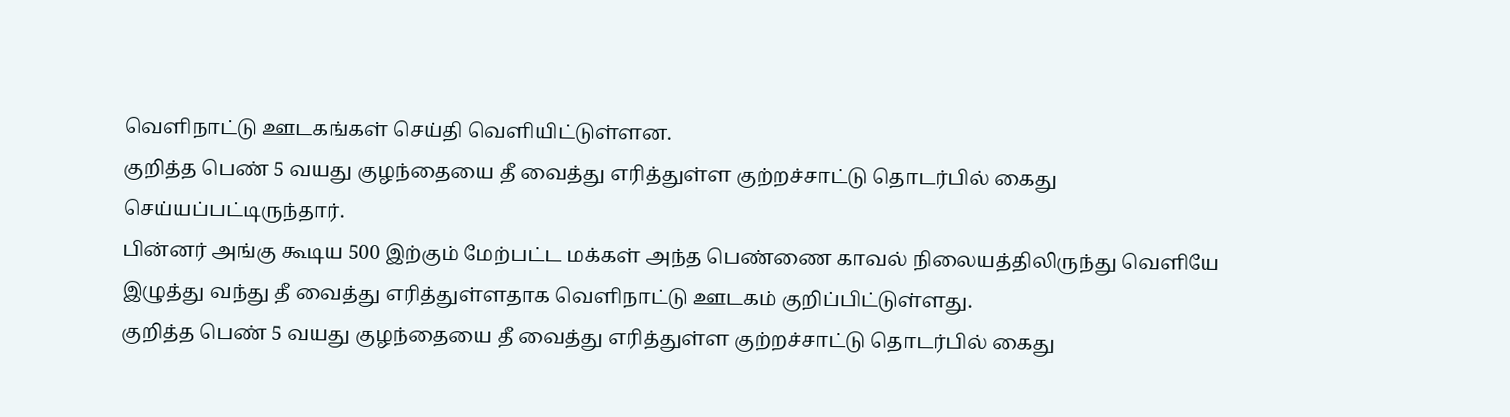வெளிநாட்டு ஊடகங்கள் செய்தி வெளியிட்டுள்ளன.
குறித்த பெண் 5 வயது குழந்தையை தீ வைத்து எரித்துள்ள குற்றச்சாட்டு தொடர்பில் கைது செய்யப்பட்டிருந்தார்.
பின்னர் அங்கு கூடிய 500 இற்கும் மேற்பட்ட மக்கள் அந்த பெண்ணை காவல் நிலையத்திலிருந்து வெளியே இழுத்து வந்து தீ வைத்து எரித்துள்ளதாக வெளிநாட்டு ஊடகம் குறிப்பிட்டுள்ளது.
குறித்த பெண் 5 வயது குழந்தையை தீ வைத்து எரித்துள்ள குற்றச்சாட்டு தொடர்பில் கைது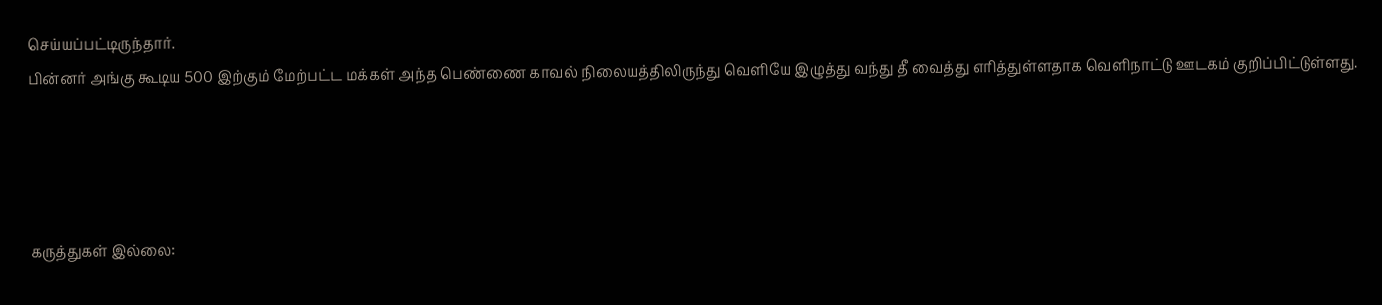செய்யப்பட்டிருந்தார்.
பின்னர் அங்கு கூடிய 500 இற்கும் மேற்பட்ட மக்கள் அந்த பெண்ணை காவல் நிலையத்திலிருந்து வெளியே இழுத்து வந்து தீ வைத்து எரித்துள்ளதாக வெளிநாட்டு ஊடகம் குறிப்பிட்டுள்ளது.




கருத்துகள் இல்லை: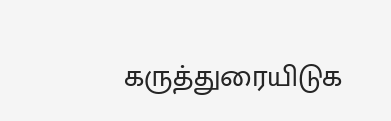கருத்துரையிடுக